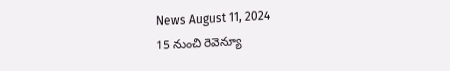News August 11, 2024
15 నుంచి రెవెన్యూ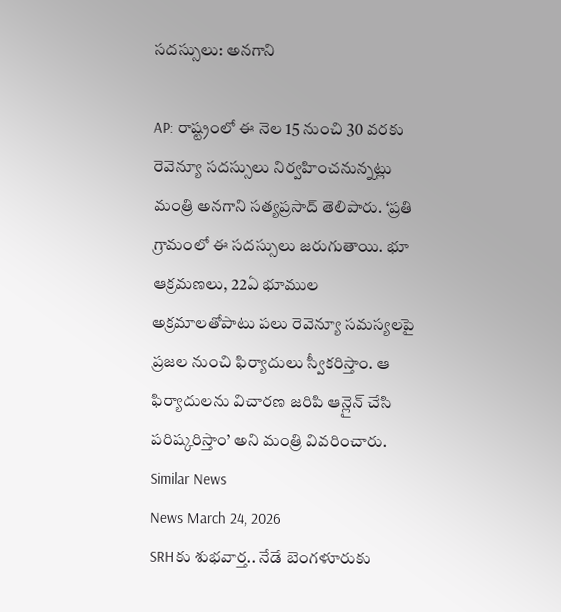సదస్సులు: అనగాని

AP: రాష్ట్రంలో ఈ నెల 15 నుంచి 30 వరకు రెవెన్యూ సదస్సులు నిర్వహించనున్నట్లు మంత్రి అనగాని సత్యప్రసాద్ తెలిపారు. ‘ప్రతి గ్రామంలో ఈ సదస్సులు జరుగుతాయి. భూ ఆక్రమణలు, 22ఏ భూముల అక్రమాలతోపాటు పలు రెవెన్యూ సమస్యలపై ప్రజల నుంచి ఫిర్యాదులు స్వీకరిస్తాం. ఆ ఫిర్యాదులను విచారణ జరిపి ఆన్లైన్ చేసి పరిష్కరిస్తాం’ అని మంత్రి వివరించారు.
Similar News
News March 24, 2026
SRHకు శుభవార్త.. నేడే బెంగళూరుకు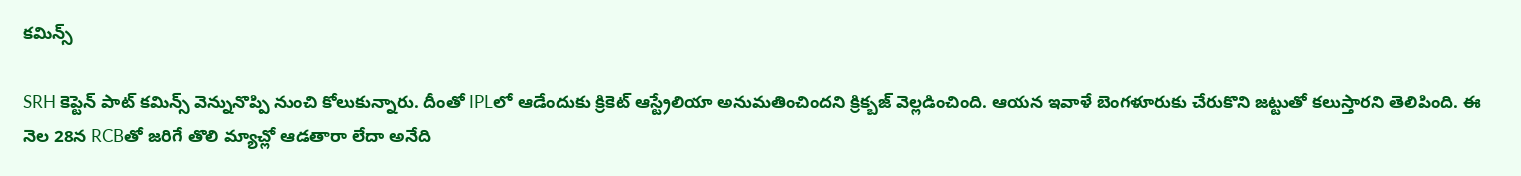కమిన్స్

SRH కెప్టెన్ పాట్ కమిన్స్ వెన్నునొప్పి నుంచి కోలుకున్నారు. దీంతో IPLలో ఆడేందుకు క్రికెట్ ఆస్ట్రేలియా అనుమతించిందని క్రిక్బజ్ వెల్లడించింది. ఆయన ఇవాళే బెంగళూరుకు చేరుకొని జట్టుతో కలుస్తారని తెలిపింది. ఈ నెల 28న RCBతో జరిగే తొలి మ్యాచ్లో ఆడతారా లేదా అనేది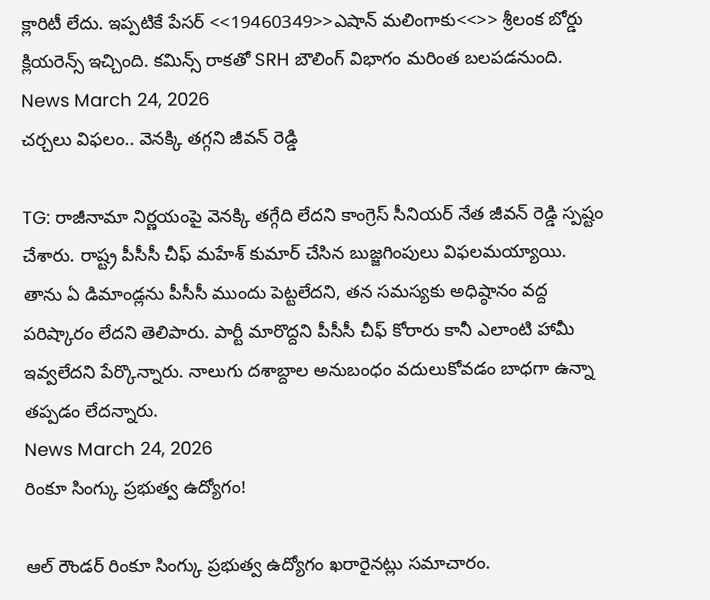క్లారిటీ లేదు. ఇప్పటికే పేసర్ <<19460349>>ఎషాన్ మలింగాకు<<>> శ్రీలంక బోర్డు క్లియరెన్స్ ఇచ్చింది. కమిన్స్ రాకతో SRH బౌలింగ్ విభాగం మరింత బలపడనుంది.
News March 24, 2026
చర్చలు విఫలం.. వెనక్కి తగ్గని జీవన్ రెడ్డి

TG: రాజీనామా నిర్ణయంపై వెనక్కి తగ్గేది లేదని కాంగ్రెస్ సీనియర్ నేత జీవన్ రెడ్డి స్పష్టం చేశారు. రాష్ట్ర పీసీసీ చీఫ్ మహేశ్ కుమార్ చేసిన బుజ్జగింపులు విఫలమయ్యాయి. తాను ఏ డిమాండ్లను పీసీసీ ముందు పెట్టలేదని, తన సమస్యకు అధిష్ఠానం వద్ద పరిష్కారం లేదని తెలిపారు. పార్టీ మారొద్దని పీసీసీ చీఫ్ కోరారు కానీ ఎలాంటి హామీ ఇవ్వలేదని పేర్కొన్నారు. నాలుగు దశాబ్దాల అనుబంధం వదులుకోవడం బాధగా ఉన్నా తప్పడం లేదన్నారు.
News March 24, 2026
రింకూ సింగ్కు ప్రభుత్వ ఉద్యోగం!

ఆల్ రౌండర్ రింకూ సింగ్కు ప్రభుత్వ ఉద్యోగం ఖరారైనట్లు సమాచారం.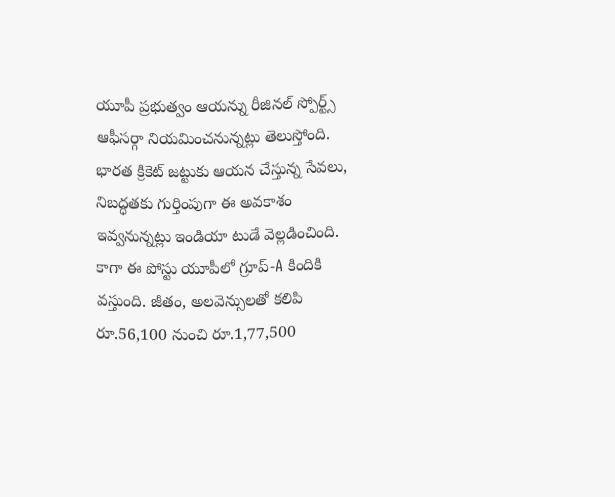యూపీ ప్రభుత్వం ఆయన్ను రీజినల్ స్పోర్ట్స్ ఆఫీసర్గా నియమించనున్నట్లు తెలుస్తోంది. భారత క్రికెట్ జట్టుకు ఆయన చేస్తున్న సేవలు, నిబద్ధతకు గుర్తింపుగా ఈ అవకాశం ఇవ్వనున్నట్లు ఇండియా టుడే వెల్లడించింది. కాగా ఈ పోస్టు యూపీలో గ్రూప్-A కిందికి వస్తుంది. జీతం, అలవెన్సులతో కలిపి రూ.56,100 నుంచి రూ.1,77,500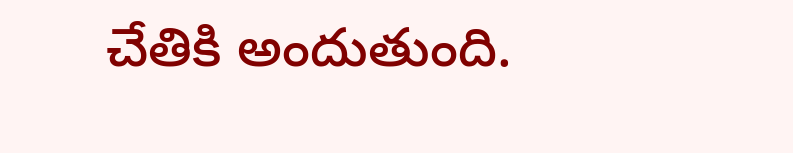చేతికి అందుతుంది.